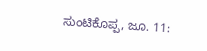ಸುಂಟಿಕೊಪ್ಪ, ಜೂ. 11: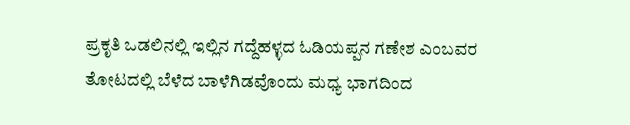ಪ್ರಕೃತಿ ಒಡಲಿನಲ್ಲಿ ಇಲ್ಲಿನ ಗದ್ದೆಹಳ್ಳದ ಓಡಿಯಪ್ಪನ ಗಣೇಶ ಎಂಬವರ ತೋಟದಲ್ಲಿ ಬೆಳೆದ ಬಾಳೆಗಿಡವೊಂದು ಮಧ್ಯ ಭಾಗದಿಂದ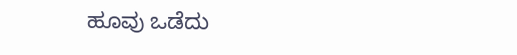ಹೂವು ಒಡೆದು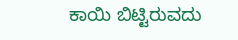ಕಾಯಿ ಬಿಟ್ಟಿರುವದು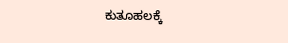ಕುತೂಹಲಕ್ಕೆ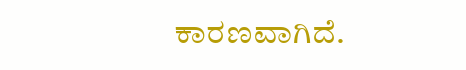ಕಾರಣವಾಗಿದೆ.